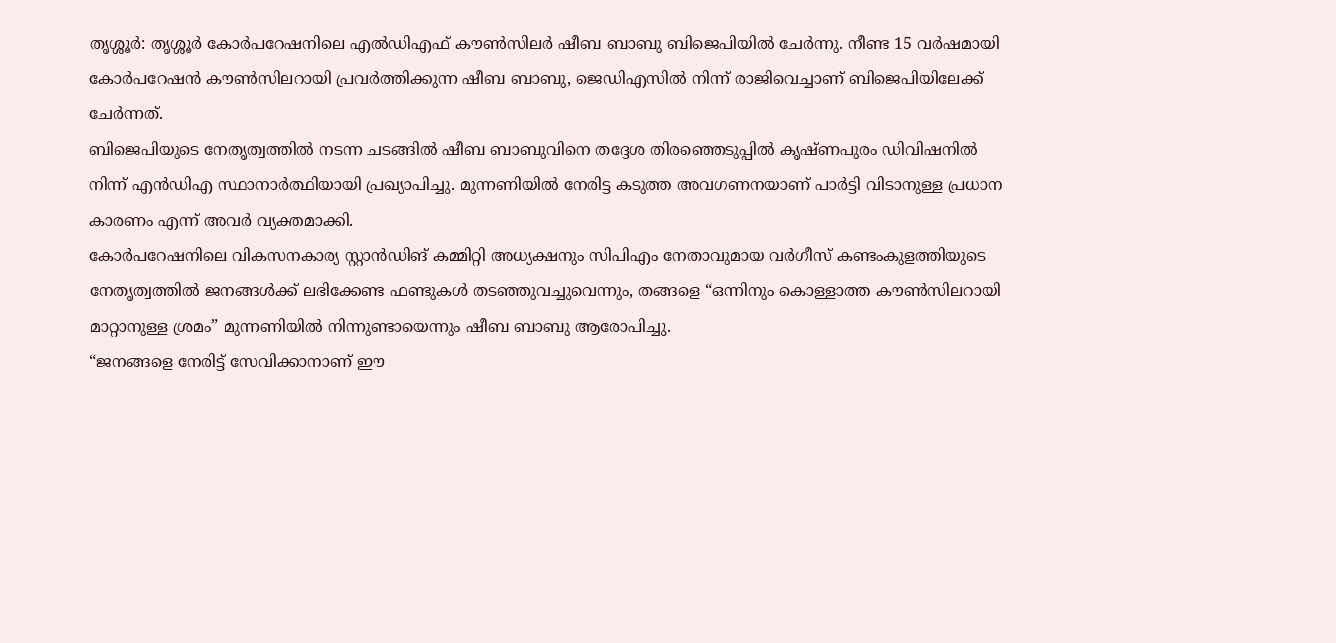തൃശ്ശൂർ: തൃശ്ശൂർ കോർപറേഷനിലെ എൽഡിഎഫ് കൗൺസിലർ ഷീബ ബാബു ബിജെപിയിൽ ചേർന്നു. നീണ്ട 15 വർഷമായി കോർപറേഷൻ കൗൺസിലറായി പ്രവർത്തിക്കുന്ന ഷീബ ബാബു, ജെഡിഎസിൽ നിന്ന് രാജിവെച്ചാണ് ബിജെപിയിലേക്ക് ചേർന്നത്.
ബിജെപിയുടെ നേതൃത്വത്തിൽ നടന്ന ചടങ്ങിൽ ഷീബ ബാബുവിനെ തദ്ദേശ തിരഞ്ഞെടുപ്പിൽ കൃഷ്ണപുരം ഡിവിഷനിൽ നിന്ന് എൻഡിഎ സ്ഥാനാർത്ഥിയായി പ്രഖ്യാപിച്ചു. മുന്നണിയിൽ നേരിട്ട കടുത്ത അവഗണനയാണ് പാർട്ടി വിടാനുള്ള പ്രധാന കാരണം എന്ന് അവർ വ്യക്തമാക്കി.
കോർപറേഷനിലെ വികസനകാര്യ സ്റ്റാൻഡിങ് കമ്മിറ്റി അധ്യക്ഷനും സിപിഎം നേതാവുമായ വർഗീസ് കണ്ടംകുളത്തിയുടെ നേതൃത്വത്തിൽ ജനങ്ങൾക്ക് ലഭിക്കേണ്ട ഫണ്ടുകൾ തടഞ്ഞുവച്ചുവെന്നും, തങ്ങളെ “ഒന്നിനും കൊള്ളാത്ത കൗൺസിലറായി മാറ്റാനുള്ള ശ്രമം” മുന്നണിയിൽ നിന്നുണ്ടായെന്നും ഷീബ ബാബു ആരോപിച്ചു.
“ജനങ്ങളെ നേരിട്ട് സേവിക്കാനാണ് ഈ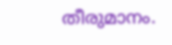തീരുമാനം.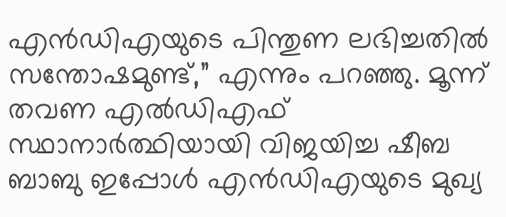എൻഡിഎയുടെ പിന്തുണ ലഭിച്ചതിൽ സന്തോഷമുണ്ട്,” എന്നും പറഞ്ഞു. മൂന്ന് തവണ എൽഡിഎഫ് സ്ഥാനാർത്ഥിയായി വിജയിച്ച ഷീബ ബാബു ഇപ്പോൾ എൻഡിഎയുടെ മുഖ്യ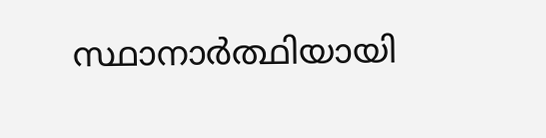സ്ഥാനാർത്ഥിയായി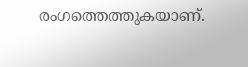രംഗത്തെത്തുകയാണ്.